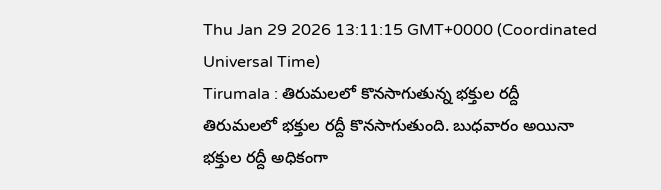Thu Jan 29 2026 13:11:15 GMT+0000 (Coordinated Universal Time)
Tirumala : తిరుమలలో కొనసాగుతున్న భక్తుల రద్దీ
తిరుమలలో భక్తుల రద్దీ కొనసాగుతుంది. బుధవారం అయినా భక్తుల రద్దీ అధికంగా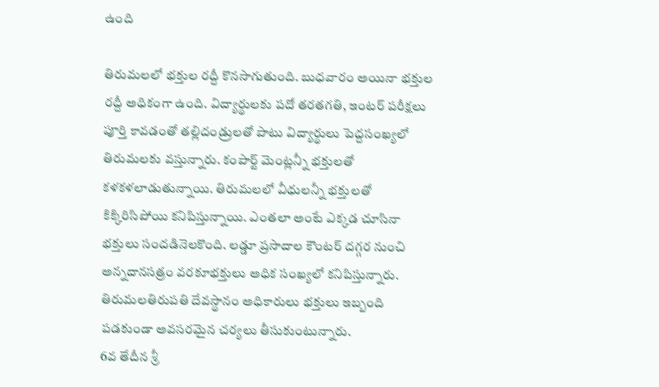ఉంది

తిరుమలలో భక్తుల రద్దీ కొనసాగుతుంది. బుధవారం అయినా భక్తుల రద్దీ అధికంగా ఉంది. విద్యార్థులకు పదో తరతగతి, ఇంటర్ పరీక్షలు పూర్తి కావడంతో తల్లిదండ్రులతో పాటు విద్యార్థులు పెద్దసంఖ్యలో తిరుమలకు వస్తున్నారు. కంపార్ట్ మెంట్లన్నీ భక్తులతో కళకళలాడుతున్నాయి. తిరుమలలో వీధులన్నీ భక్తులతో కిక్కిరిసిపోయి కనిపిస్తున్నాయి. ఎంతలా అంటే ఎక్కడ చూసినా భక్తులు సందడినెలకొంది. లడ్డూ ప్రసాదాల కౌంటర్ దగ్గర నుంచి అన్నదానసత్రం వరకూభక్తులు అధిక సంఖ్యలో కనిపిస్తున్నారు. తిరుమలతిరుపతి దేవస్థానం అధికారులు భక్తులు ఇబ్బంది పడకుండా అవసరమైన చర్యలు తీసుకుంటున్నారు.
6వ తేదీన శ్రీ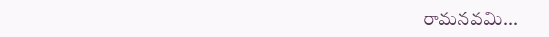రామనవమి...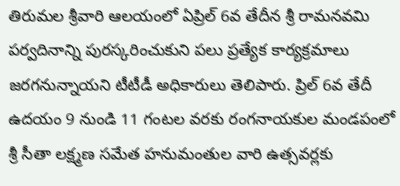తిరుమల శ్రీవారి ఆలయంలో ఏప్రిల్ 6వ తేదీన శ్రీ రామనవమి పర్వదినాన్ని పురస్కరించుకుని పలు ప్రత్యేక కార్యక్రమాలు జరగనున్నాయని టీటీడీ అధికారులు తెలిపారు. ప్రిల్ 6వ తేదీ ఉదయం 9 నుండి 11 గంటల వరకు రంగనాయకుల మండపంలో శ్రీ సీతా లక్ష్మణ సమేత హనుమంతుల వారి ఉత్సవర్లకు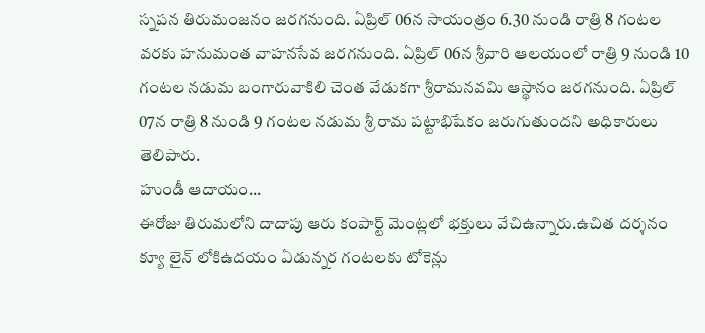స్నపన తిరుమంజనం జరగనుంది. ఏప్రిల్ 06న సాయంత్రం 6.30 నుండి రాత్రి 8 గంటల వరకు హనుమంత వాహనసేవ జరగనుంది. ఏప్రిల్ 06న శ్రీవారి ఆలయంలో రాత్రి 9 నుండి 10 గంటల నడుమ బంగారువాకిలి చెంత వేడుకగా శ్రీరామనవమి ఆస్థానం జరగనుంది. ఏప్రిల్ 07న రాత్రి 8 నుండి 9 గంటల నడుమ శ్రీ రామ పట్టాభిషేకం జరుగుతుందని అధికారులు తెలిపారు.
హుండీ ఆదాయం...
ఈరోజు తిరుమలోని దాదాపు ఆరు కంపార్ట్ మెంట్లలో భక్తులు వేచిఉన్నారు.ఉచిత దర్శనం క్యూ లైన్ లోకిఉదయం ఏడున్నర గంటలకు టోకెన్లు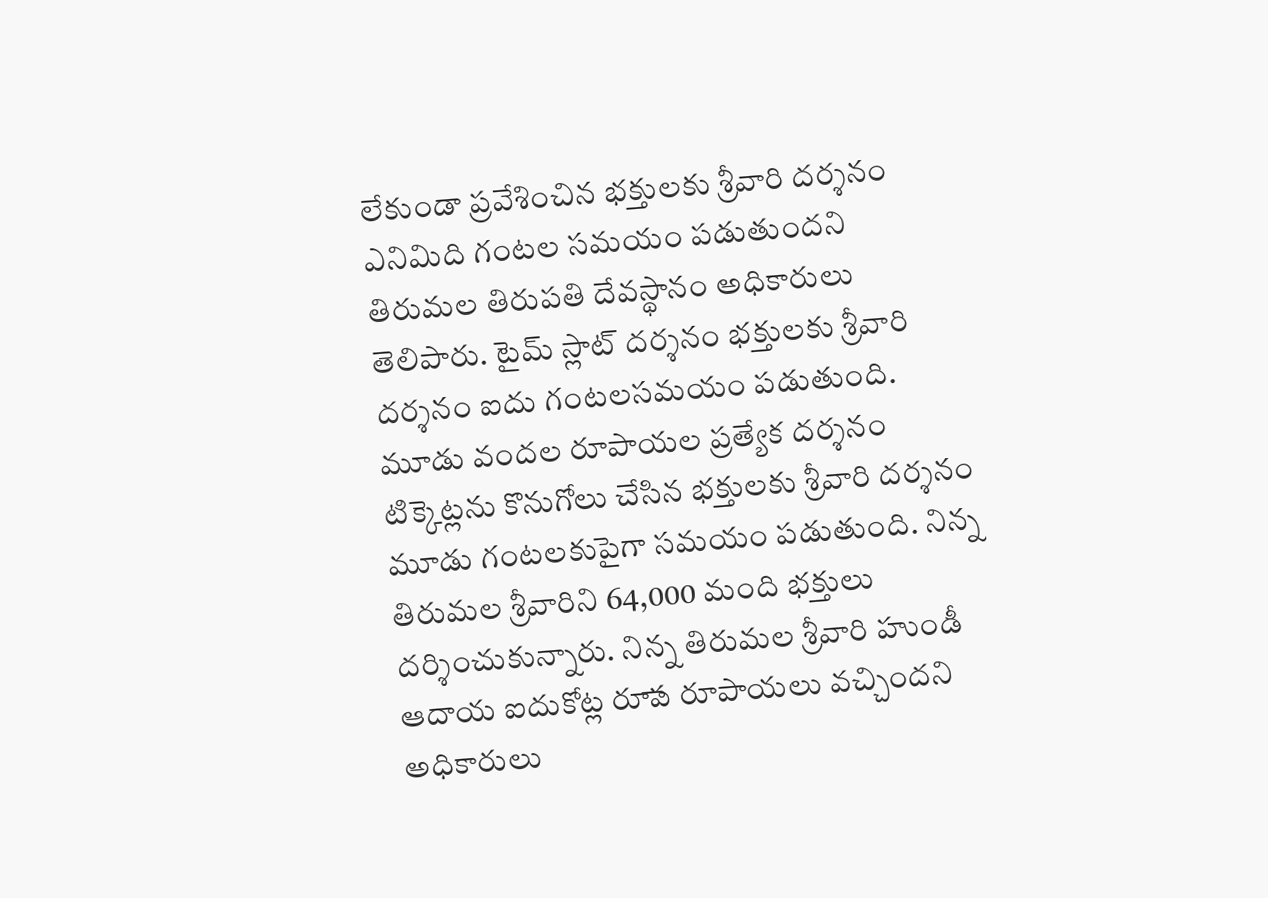లేకుండా ప్రవేశించిన భక్తులకు శ్రీవారి దర్శనం ఎనిమిది గంటల సమయం పడుతుందని తిరుమల తిరుపతి దేవస్థానం అధికారులు తెలిపారు. టైమ్ స్లాట్ దర్శనం భక్తులకు శ్రీవారి దర్శనం ఐదు గంటలసమయం పడుతుంది. మూడు వందల రూపాయల ప్రత్యేక దర్శనం టిక్కెట్లను కొనుగోలు చేసిన భక్తులకు శ్రీవారి దర్శనం మూడు గంటలకుపైగా సమయం పడుతుంది. నిన్న తిరుమల శ్రీవారిని 64,000 మంది భక్తులు దర్శించుకున్నారు. నిన్న తిరుమల శ్రీవారి హుండీ ఆదాయ ఐదుకోట్ల రూాప రూపాయలు వచ్చిందని అధికారులు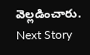వెల్లడించారు.
Next Story